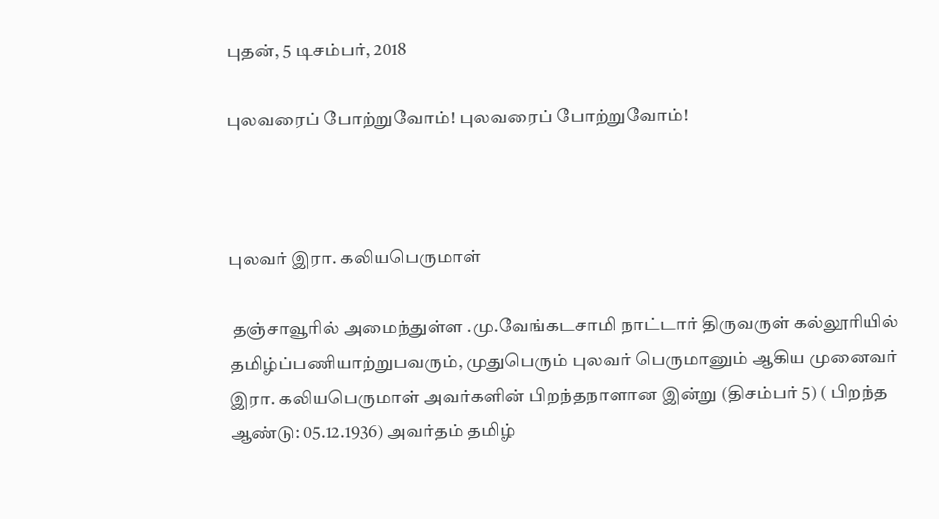புதன், 5 டிசம்பர், 2018

புலவரைப் போற்றுவோம்! புலவரைப் போற்றுவோம்!



புலவர் இரா. கலியபெருமாள்

 தஞ்சாவூரில் அமைந்துள்ள .மு.வேங்கடசாமி நாட்டார் திருவருள் கல்லூரியில் தமிழ்ப்பணியாற்றுபவரும், முதுபெரும் புலவர் பெருமானும் ஆகிய முனைவர் இரா. கலியபெருமாள் அவர்களின் பிறந்தநாளான இன்று (திசம்பர் 5) ( பிறந்த ஆண்டு: 05.12.1936) அவர்தம் தமிழ்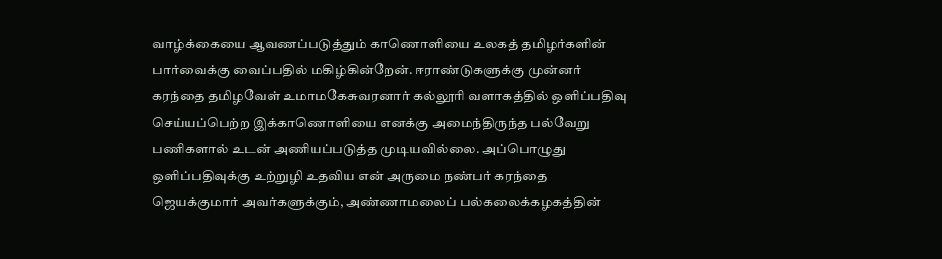வாழ்க்கையை ஆவணப்படுத்தும் காணொளியை உலகத் தமிழர்களின் பார்வைக்கு வைப்பதில் மகிழ்கின்றேன். ஈராண்டுகளுக்கு முன்னர் கரந்தை தமிழவேள் உமாமகேசுவரனார் கல்லூரி வளாகத்தில் ஒளிப்பதிவு செய்யப்பெற்ற இக்காணொளியை எனக்கு அமைந்திருந்த பல்வேறு பணிகளால் உடன் அணியப்படுத்த முடியவில்லை. அப்பொழுது ஒளிப்பதிவுக்கு உற்றுழி உதவிய என் அருமை நண்பர் கரந்தை ஜெயக்குமார் அவர்களுக்கும், அண்ணாமலைப் பல்கலைக்கழகத்தின்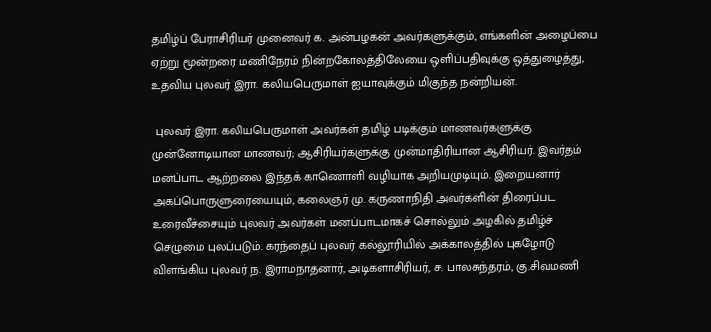தமிழ்ப் பேராசிரியர் முனைவர் க. அன்பழகன் அவர்களுக்கும், எங்களின் அழைப்பை ஏற்று மூன்றரை மணிநேரம் நின்றகோலத்திலேயை ஒளிப்பதிவுக்கு ஒத்துழைத்து, உதவிய புலவர் இரா. கலியபெருமாள் ஐயாவுக்கும் மிகுந்த நன்றியன்.

 புலவர் இரா. கலியபெருமாள் அவர்கள் தமிழ் படிக்கும் மாணவர்களுக்கு முன்னோடியான மாணவர்; ஆசிரியர்களுக்கு முன்மாதிரியான ஆசிரியர். இவர்தம் மனப்பாட ஆற்றலை இந்தக் காணொளி வழியாக அறியமுடியும். இறையனார் அகப்பொருளுரையையும், கலைஞர் மு. கருணாநிதி அவர்களின் திரைப்பட உரைவீச்சையும் புலவர் அவர்கள் மனப்பாடமாகச் சொல்லும் அழகில் தமிழ்ச் செழுமை புலப்படும். கரந்தைப் புலவர் கல்லூரியில் அக்காலத்தில் புகழோடு விளங்கிய புலவர் ந. இராமநாதனார், அடிகளாசிரியர், ச. பாலசுந்தரம், கு.சிவமணி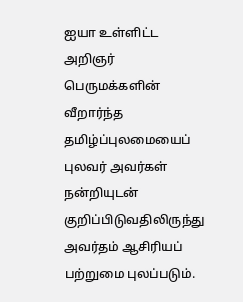ஐயா உள்ளிட்ட அறிஞர் பெருமக்களின் வீறார்ந்த தமிழ்ப்புலமையைப் புலவர் அவர்கள் நன்றியுடன் குறிப்பிடுவதிலிருந்து அவர்தம் ஆசிரியப் பற்றுமை புலப்படும்.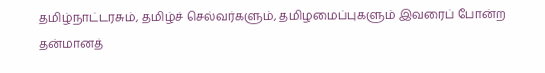தமிழ்நாட்டரசும், தமிழ்ச் செல்வர்களும், தமிழமைப்புகளும் இவரைப் போன்ற தன்மானத்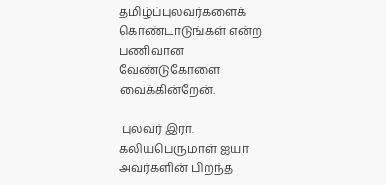தமிழ்ப்புலவர்களைக் கொண்டாடுங்கள் என்ற பணிவான வேண்டுகோளை வைக்கின்றேன்.

 புலவர் இரா. கலியபெருமாள் ஐயா அவர்களின் பிறந்த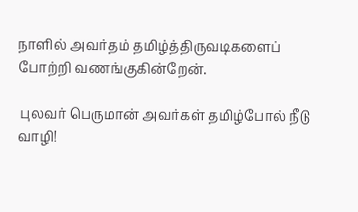நாளில் அவர்தம் தமிழ்த்திருவடிகளைப் போற்றி வணங்குகின்றேன்.

 புலவர் பெருமான் அவர்கள் தமிழ்போல் நீடு வாழி!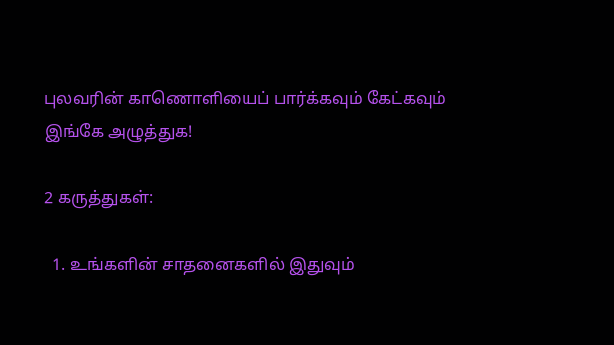புலவரின் காணொளியைப் பார்க்கவும் கேட்கவும் இங்கே அழுத்துக!

2 கருத்துகள்:

  1. உங்களின் சாதனைகளில் இதுவும்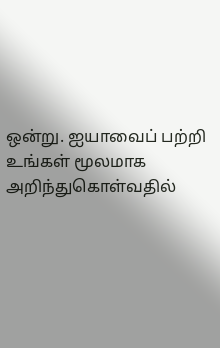ஒன்று. ஐயாவைப் பற்றி உங்கள் மூலமாக அறிந்துகொள்வதில்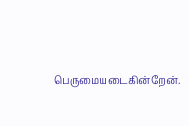பெருமையடைகின்றேன்.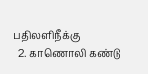பதிலளிநீக்கு
  2. காணொலி கண்டு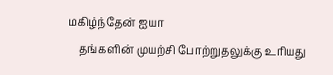மகிழ்ந்தேன் ஐயா
    தங்களின் முயற்சி போற்றுதலுக்கு உரியது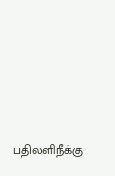பதிலளிநீக்கு